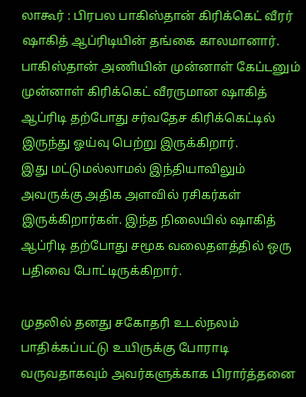லாகூர் : பிரபல பாகிஸ்தான் கிரிக்கெட் வீரர் ஷாகித் ஆப்ரிடியின் தங்கை காலமானார். பாகிஸ்தான் அணியின் முன்னாள் கேப்டனும் முன்னாள் கிரிக்கெட் வீரருமான ஷாகித் ஆப்ரிடி தற்போது சர்வதேச கிரிக்கெட்டில் இருந்து ஓய்வு பெற்று இருக்கிறார்.
இது மட்டுமல்லாமல் இந்தியாவிலும் அவருக்கு அதிக அளவில் ரசிகர்கள் இருக்கிறார்கள். இந்த நிலையில் ஷாகித் ஆப்ரிடி தற்போது சமூக வலைதளத்தில் ஒரு பதிவை போட்டிருக்கிறார்.

முதலில் தனது சகோதரி உடல்நலம் பாதிக்கப்பட்டு உயிருக்கு போராடி வருவதாகவும் அவர்களுக்காக பிரார்த்தனை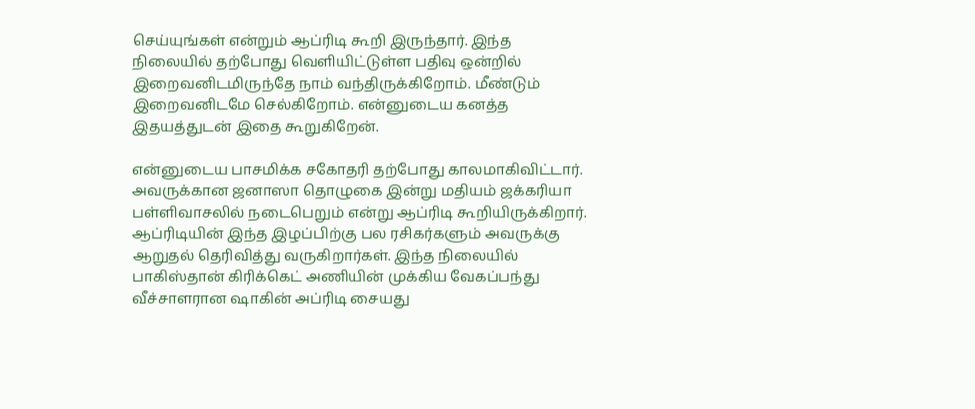செய்யுங்கள் என்றும் ஆப்ரிடி கூறி இருந்தார். இந்த நிலையில் தற்போது வெளியிட்டுள்ள பதிவு ஒன்றில் இறைவனிடமிருந்தே நாம் வந்திருக்கிறோம். மீண்டும் இறைவனிடமே செல்கிறோம். என்னுடைய கனத்த இதயத்துடன் இதை கூறுகிறேன்.

என்னுடைய பாசமிக்க சகோதரி தற்போது காலமாகிவிட்டார். அவருக்கான ஜனாஸா தொழுகை இன்று மதியம் ஜக்கரியா பள்ளிவாசலில் நடைபெறும் என்று ஆப்ரிடி கூறியிருக்கிறார். ஆப்ரிடியின் இந்த இழப்பிற்கு பல ரசிகர்களும் அவருக்கு ஆறுதல் தெரிவித்து வருகிறார்கள். இந்த நிலையில் பாகிஸ்தான் கிரிக்கெட் அணியின் முக்கிய வேகப்பந்து வீச்சாளரான ஷாகின் அப்ரிடி சையது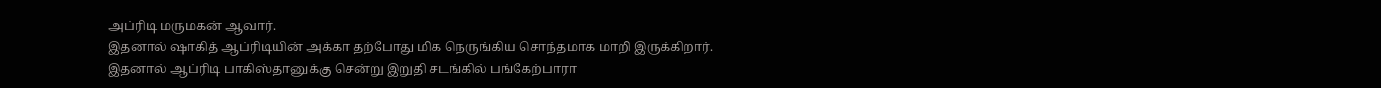அப்ரிடி மருமகன் ஆவார்.
இதனால் ஷாகித் ஆப்ரிடியின் அக்கா தற்போது மிக நெருங்கிய சொந்தமாக மாறி இருக்கிறார். இதனால் ஆப்ரிடி பாகிஸ்தானுக்கு சென்று இறுதி சடங்கில் பங்கேற்பாரா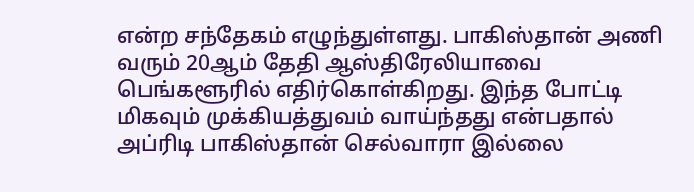என்ற சந்தேகம் எழுந்துள்ளது. பாகிஸ்தான் அணி வரும் 20ஆம் தேதி ஆஸ்திரேலியாவை பெங்களூரில் எதிர்கொள்கிறது. இந்த போட்டி மிகவும் முக்கியத்துவம் வாய்ந்தது என்பதால் அப்ரிடி பாகிஸ்தான் செல்வாரா இல்லை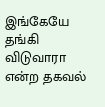இங்கேயே தங்கி விடுவாரா என்ற தகவல்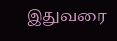இதுவரை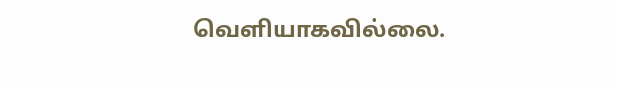வெளியாகவில்லை.